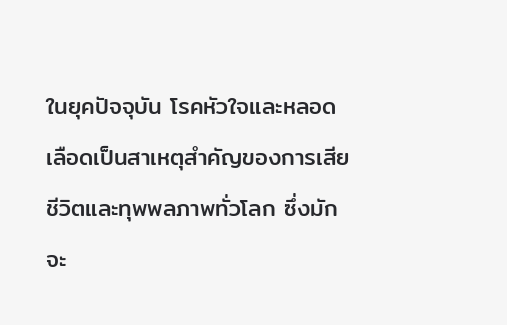ในยุคปัจจุบัน โรคหัวใจและหลอดเลือดเป็นสาเหตุสำคัญของการเสียชีวิตและทุพพลภาพทั่วโลก ซึ่งมักจะ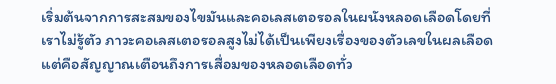เริ่มต้นจากการสะสมของไขมันและคอเลสเตอรอลในผนังหลอดเลือดโดยที่เราไม่รู้ตัว ภาวะคอเลสเตอรอลสูงไม่ได้เป็นเพียงเรื่องของตัวเลขในผลเลือด แต่คือสัญญาณเตือนถึงการเสื่อมของหลอดเลือดทั่ว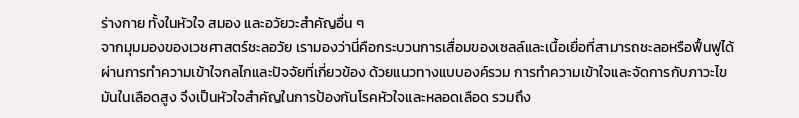ร่างกาย ทั้งในหัวใจ สมอง และอวัยวะสำคัญอื่น ๆ
จากมุมมองของเวชศาสตร์ชะลอวัย เรามองว่านี่คือกระบวนการเสื่อมของเซลล์และเนื้อเยื่อที่สามารถชะลอหรือฟื้นฟูได้ผ่านการทำความเข้าใจกลไกและปัจจัยที่เกี่ยวข้อง ด้วยแนวทางแบบองค์รวม การทำความเข้าใจและจัดการกับภาวะไขมันในเลือดสูง จึงเป็นหัวใจสำคัญในการป้องกันโรคหัวใจและหลอดเลือด รวมถึง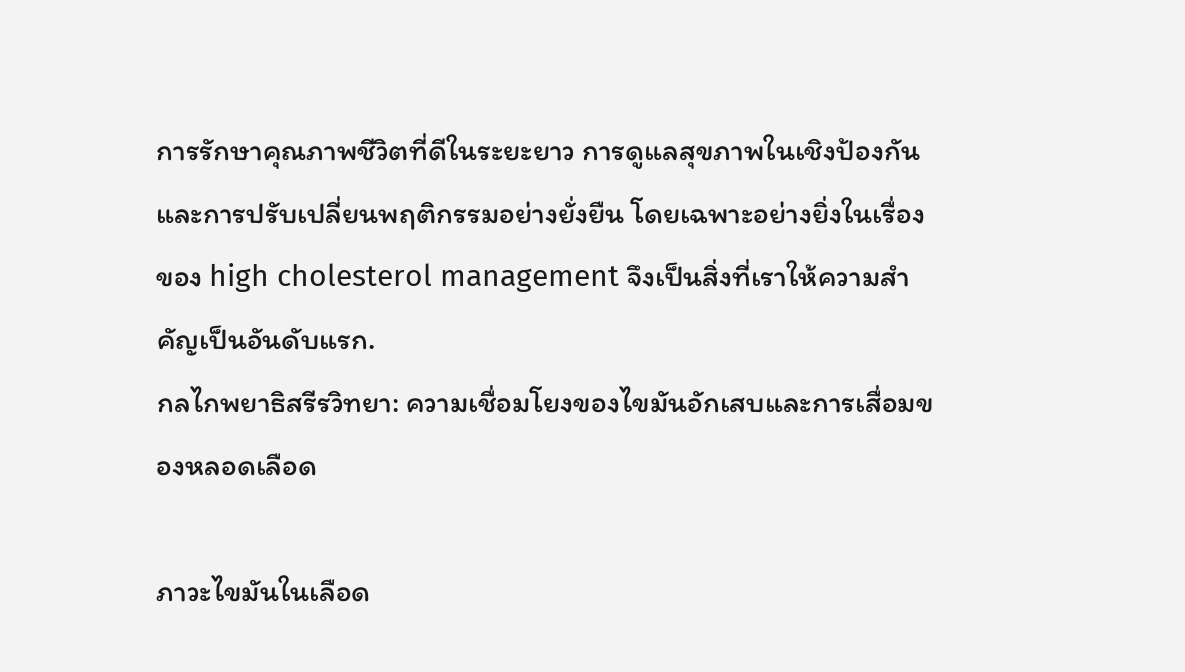การรักษาคุณภาพชีวิตที่ดีในระยะยาว การดูแลสุขภาพในเชิงป้องกันและการปรับเปลี่ยนพฤติกรรมอย่างยั่งยืน โดยเฉพาะอย่างยิ่งในเรื่องของ high cholesterol management จึงเป็นสิ่งที่เราให้ความสำคัญเป็นอันดับแรก.
กลไกพยาธิสรีรวิทยา: ความเชื่อมโยงของไขมันอักเสบและการเสื่อมของหลอดเลือด

ภาวะไขมันในเลือด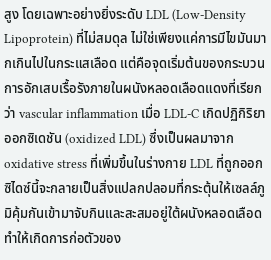สูง โดยเฉพาะอย่างยิ่งระดับ LDL (Low-Density Lipoprotein) ที่ไม่สมดุล ไม่ใช่เพียงแค่การมีไขมันมากเกินไปในกระแสเลือด แต่คือจุดเริ่มต้นของกระบวนการอักเสบเรื้อรังภายในผนังหลอดเลือดแดงที่เรียกว่า vascular inflammation เมื่อ LDL-C เกิดปฏิกิริยาออกซิเดชัน (oxidized LDL) ซึ่งเป็นผลมาจาก oxidative stress ที่เพิ่มขึ้นในร่างกาย LDL ที่ถูกออกซิไดซ์นี้จะกลายเป็นสิ่งแปลกปลอมที่กระตุ้นให้เซลล์ภูมิคุ้มกันเข้ามาจับกินและสะสมอยู่ใต้ผนังหลอดเลือด ทำให้เกิดการก่อตัวของ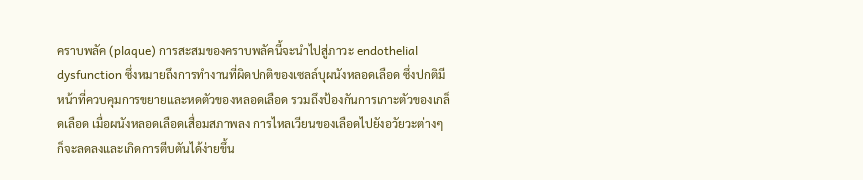คราบพลัค (plaque) การสะสมของคราบพลัคนี้จะนำไปสู่ภาวะ endothelial dysfunction ซึ่งหมายถึงการทำงานที่ผิดปกติของเซลล์บุผนังหลอดเลือด ซึ่งปกติมีหน้าที่ควบคุมการขยายและหดตัวของหลอดเลือด รวมถึงป้องกันการเกาะตัวของเกล็ดเลือด เมื่อผนังหลอดเลือดเสื่อมสภาพลง การไหลเวียนของเลือดไปยังอวัยวะต่างๆ ก็จะลดลงและเกิดการตีบตันได้ง่ายขึ้น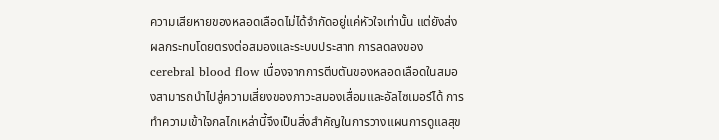ความเสียหายของหลอดเลือดไม่ได้จำกัดอยู่แค่หัวใจเท่านั้น แต่ยังส่งผลกระทบโดยตรงต่อสมองและระบบประสาท การลดลงของ cerebral blood flow เนื่องจากการตีบตันของหลอดเลือดในสมองสามารถนำไปสู่ความเสี่ยงของภาวะสมองเสื่อมและอัลไซเมอร์ได้ การทำความเข้าใจกลไกเหล่านี้จึงเป็นสิ่งสำคัญในการวางแผนการดูแลสุข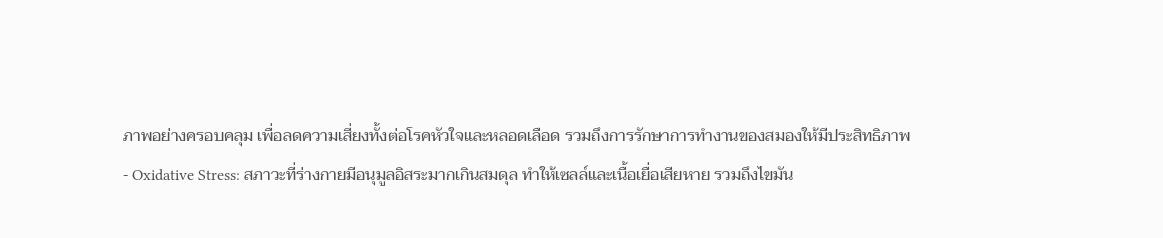ภาพอย่างครอบคลุม เพื่อลดความเสี่ยงทั้งต่อโรคหัวใจและหลอดเลือด รวมถึงการรักษาการทำงานของสมองให้มีประสิทธิภาพ
- Oxidative Stress: สภาวะที่ร่างกายมีอนุมูลอิสระมากเกินสมดุล ทำให้เซลล์และเนื้อเยื่อเสียหาย รวมถึงไขมัน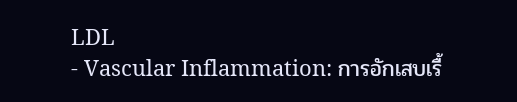LDL
- Vascular Inflammation: การอักเสบเรื้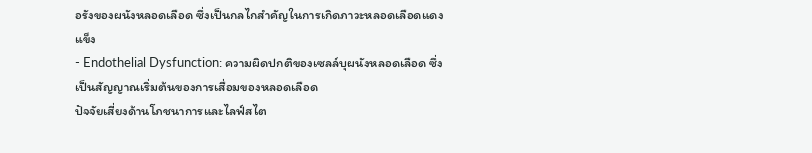อรังของผนังหลอดเลือด ซึ่งเป็นกลไกสำคัญในการเกิดภาวะหลอดเลือดแดงแข็ง
- Endothelial Dysfunction: ความผิดปกติของเซลล์บุผนังหลอดเลือด ซึ่งเป็นสัญญาณเริ่มต้นของการเสื่อมของหลอดเลือด
ปัจจัยเสี่ยงด้านโภชนาการและไลฟ์สไต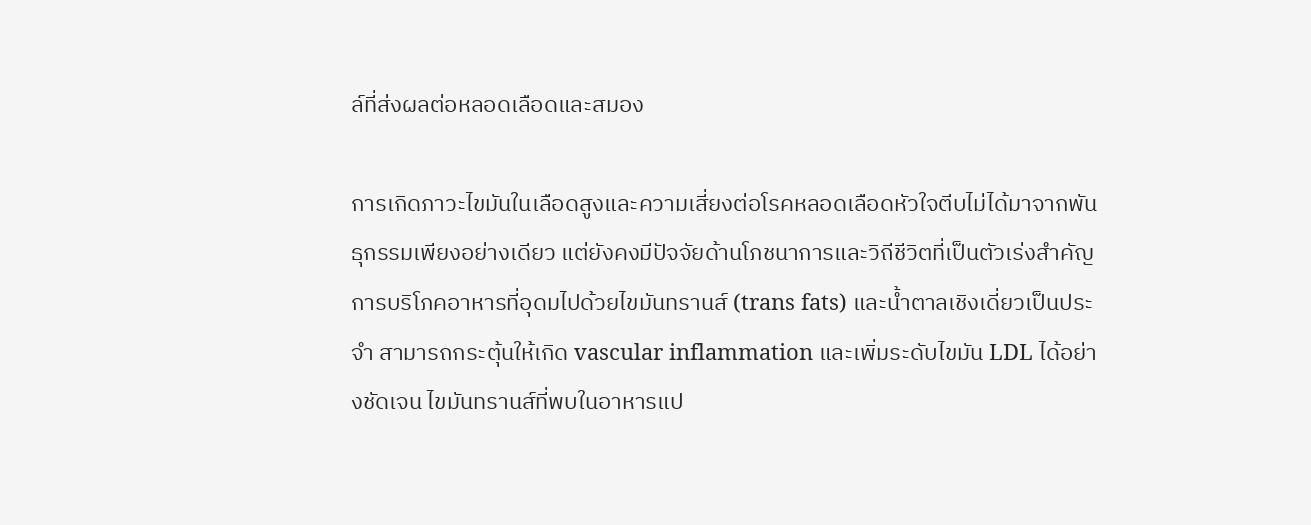ล์ที่ส่งผลต่อหลอดเลือดและสมอง

การเกิดภาวะไขมันในเลือดสูงและความเสี่ยงต่อโรคหลอดเลือดหัวใจตีบไม่ได้มาจากพันธุกรรมเพียงอย่างเดียว แต่ยังคงมีปัจจัยด้านโภชนาการและวิถีชีวิตที่เป็นตัวเร่งสำคัญ การบริโภคอาหารที่อุดมไปด้วยไขมันทรานส์ (trans fats) และน้ำตาลเชิงเดี่ยวเป็นประจำ สามารถกระตุ้นให้เกิด vascular inflammation และเพิ่มระดับไขมัน LDL ได้อย่างชัดเจน ไขมันทรานส์ที่พบในอาหารแป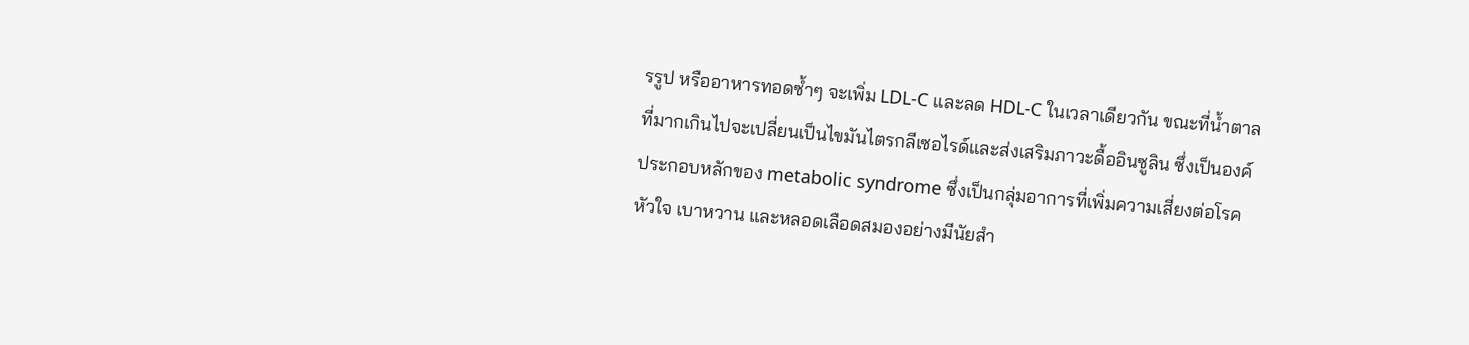รรูป หรืออาหารทอดซ้ำๆ จะเพิ่ม LDL-C และลด HDL-C ในเวลาเดียวกัน ขณะที่น้ำตาลที่มากเกินไปจะเปลี่ยนเป็นไขมันไตรกลีเซอไรด์และส่งเสริมภาวะดื้ออินซูลิน ซึ่งเป็นองค์ประกอบหลักของ metabolic syndrome ซึ่งเป็นกลุ่มอาการที่เพิ่มความเสี่ยงต่อโรคหัวใจ เบาหวาน และหลอดเลือดสมองอย่างมีนัยสำ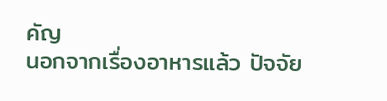คัญ
นอกจากเรื่องอาหารแล้ว ปัจจัย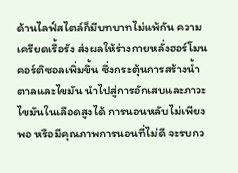ด้านไลฟ์สไตล์ก็มีบทบาทไม่แพ้กัน ความเครียดเรื้อรัง ส่งผลให้ร่างกายหลั่งฮอร์โมนคอร์ติซอลเพิ่มขึ้น ซึ่งกระตุ้นการสร้างน้ำตาลและไขมัน นำไปสู่การอักเสบและภาวะไขมันในเลือดสูงได้ การนอนหลับไม่เพียงพอ หรือมีคุณภาพการนอนที่ไม่ดี จะรบกว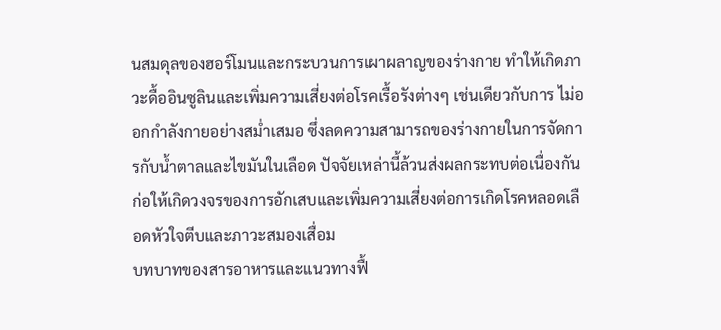นสมดุลของฮอร์โมนและกระบวนการเผาผลาญของร่างกาย ทำให้เกิดภาวะดื้ออินซูลินและเพิ่มความเสี่ยงต่อโรคเรื้อรังต่างๆ เช่นเดียวกับการ ไม่ออกกำลังกายอย่างสม่ำเสมอ ซึ่งลดความสามารถของร่างกายในการจัดการกับน้ำตาลและไขมันในเลือด ปัจจัยเหล่านี้ล้วนส่งผลกระทบต่อเนื่องกัน ก่อให้เกิดวงจรของการอักเสบและเพิ่มความเสี่ยงต่อการเกิดโรคหลอดเลือดหัวใจตีบและภาวะสมองเสื่อม
บทบาทของสารอาหารและแนวทางฟื้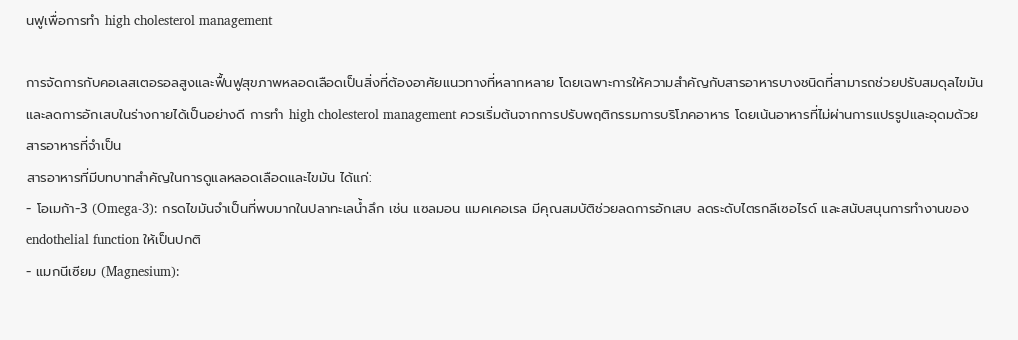นฟูเพื่อการทำ high cholesterol management

การจัดการกับคอเลสเตอรอลสูงและฟื้นฟูสุขภาพหลอดเลือดเป็นสิ่งที่ต้องอาศัยแนวทางที่หลากหลาย โดยเฉพาะการให้ความสำคัญกับสารอาหารบางชนิดที่สามารถช่วยปรับสมดุลไขมันและลดการอักเสบในร่างกายได้เป็นอย่างดี การทำ high cholesterol management ควรเริ่มต้นจากการปรับพฤติกรรมการบริโภคอาหาร โดยเน้นอาหารที่ไม่ผ่านการแปรรูปและอุดมด้วยสารอาหารที่จำเป็น
สารอาหารที่มีบทบาทสำคัญในการดูแลหลอดเลือดและไขมัน ได้แก่:
- โอเมก้า-3 (Omega-3): กรดไขมันจำเป็นที่พบมากในปลาทะเลน้ำลึก เช่น แซลมอน แมคเคอเรล มีคุณสมบัติช่วยลดการอักเสบ ลดระดับไตรกลีเซอไรด์ และสนับสนุนการทำงานของ endothelial function ให้เป็นปกติ
- แมกนีเซียม (Magnesium):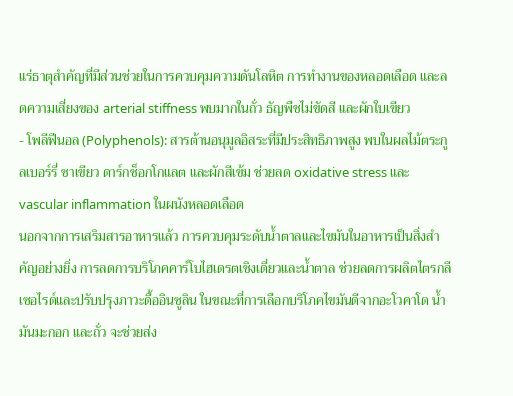แร่ธาตุสำคัญที่มีส่วนช่วยในการควบคุมความดันโลหิต การทำงานของหลอดเลือด และลดความเสี่ยงของ arterial stiffness พบมากในถั่ว ธัญพืชไม่ขัดสี และผักใบเขียว
- โพลีฟีนอล (Polyphenols): สารต้านอนุมูลอิสระที่มีประสิทธิภาพสูง พบในผลไม้ตระกูลเบอร์รี่ ชาเขียว ดาร์กช็อกโกแลต และผักสีเข้ม ช่วยลด oxidative stress และ vascular inflammation ในผนังหลอดเลือด
นอกจากการเสริมสารอาหารแล้ว การควบคุมระดับน้ำตาลและไขมันในอาหารเป็นสิ่งสำคัญอย่างยิ่ง การลดการบริโภคคาร์โบไฮเดรตเชิงเดี่ยวและน้ำตาล ช่วยลดการผลิตไตรกลีเซอไรด์และปรับปรุงภาวะดื้ออินซูลิน ในขณะที่การเลือกบริโภคไขมันดีจากอะโวคาโด น้ำมันมะกอก และถั่ว จะช่วยส่ง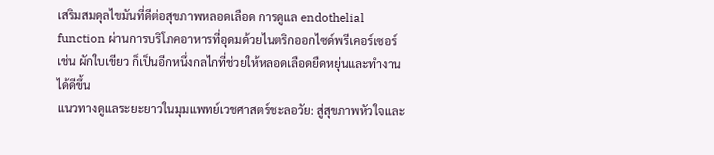เสริมสมดุลไขมันที่ดีต่อสุขภาพหลอดเลือด การดูแล endothelial function ผ่านการบริโภคอาหารที่อุดมด้วยไนตริกออกไซด์พรีเคอร์เซอร์ เช่น ผักใบเขียว ก็เป็นอีกหนึ่งกลไกที่ช่วยให้หลอดเลือดยืดหยุ่นและทำงานได้ดีขึ้น
แนวทางดูแลระยะยาวในมุมแพทย์เวชศาสตร์ชะลอวัย: สู่สุขภาพหัวใจและ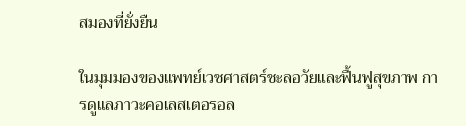สมองที่ยั่งยืน

ในมุมมองของแพทย์เวชศาสตร์ชะลอวัยและฟื้นฟูสุขภาพ การดูแลภาวะคอเลสเตอรอล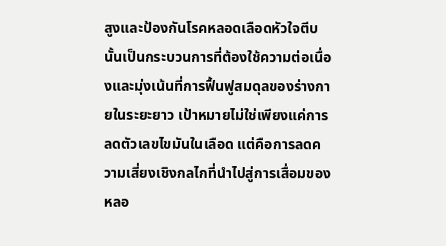สูงและป้องกันโรคหลอดเลือดหัวใจตีบนั้นเป็นกระบวนการที่ต้องใช้ความต่อเนื่องและมุ่งเน้นที่การฟื้นฟูสมดุลของร่างกายในระยะยาว เป้าหมายไม่ใช่เพียงแค่การลดตัวเลขไขมันในเลือด แต่คือการลดความเสี่ยงเชิงกลไกที่นำไปสู่การเสื่อมของหลอ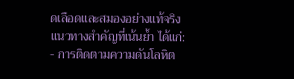ดเลือดและสมองอย่างแท้จริง
แนวทางสำคัญที่เน้นย้ำ ได้แก่:
- การติดตามความดันโลหิต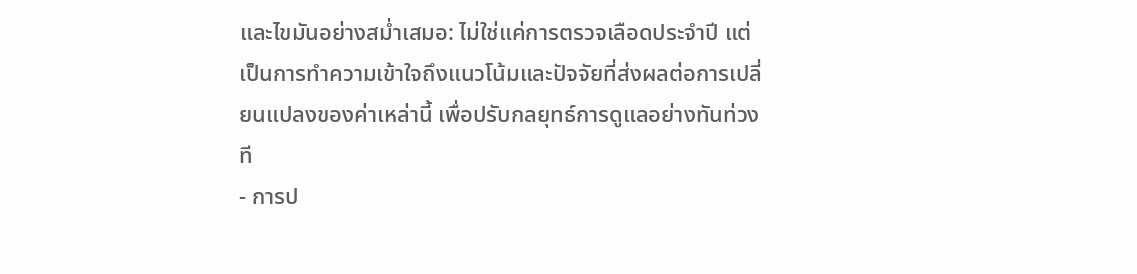และไขมันอย่างสม่ำเสมอ: ไม่ใช่แค่การตรวจเลือดประจำปี แต่เป็นการทำความเข้าใจถึงแนวโน้มและปัจจัยที่ส่งผลต่อการเปลี่ยนแปลงของค่าเหล่านี้ เพื่อปรับกลยุทธ์การดูแลอย่างทันท่วงที
- การป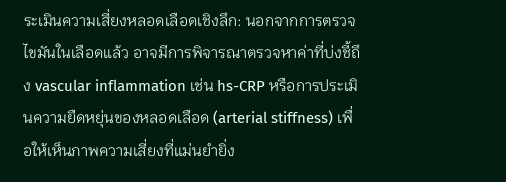ระเมินความเสี่ยงหลอดเลือดเชิงลึก: นอกจากการตรวจไขมันในเลือดแล้ว อาจมีการพิจารณาตรวจหาค่าที่บ่งชี้ถึง vascular inflammation เช่น hs-CRP หรือการประเมินความยืดหยุ่นของหลอดเลือด (arterial stiffness) เพื่อให้เห็นภาพความเสี่ยงที่แม่นยำยิ่ง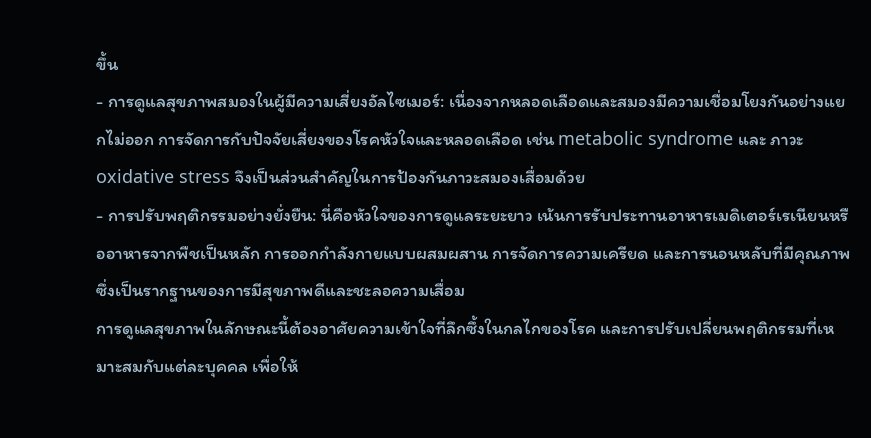ขึ้น
- การดูแลสุขภาพสมองในผู้มีความเสี่ยงอัลไซเมอร์: เนื่องจากหลอดเลือดและสมองมีความเชื่อมโยงกันอย่างแยกไม่ออก การจัดการกับปัจจัยเสี่ยงของโรคหัวใจและหลอดเลือด เช่น metabolic syndrome และ ภาวะ oxidative stress จึงเป็นส่วนสำคัญในการป้องกันภาวะสมองเสื่อมด้วย
- การปรับพฤติกรรมอย่างยั่งยืน: นี่คือหัวใจของการดูแลระยะยาว เน้นการรับประทานอาหารเมดิเตอร์เรเนียนหรืออาหารจากพืชเป็นหลัก การออกกำลังกายแบบผสมผสาน การจัดการความเครียด และการนอนหลับที่มีคุณภาพ ซึ่งเป็นรากฐานของการมีสุขภาพดีและชะลอความเสื่อม
การดูแลสุขภาพในลักษณะนี้ต้องอาศัยความเข้าใจที่ลึกซึ้งในกลไกของโรค และการปรับเปลี่ยนพฤติกรรมที่เหมาะสมกับแต่ละบุคคล เพื่อให้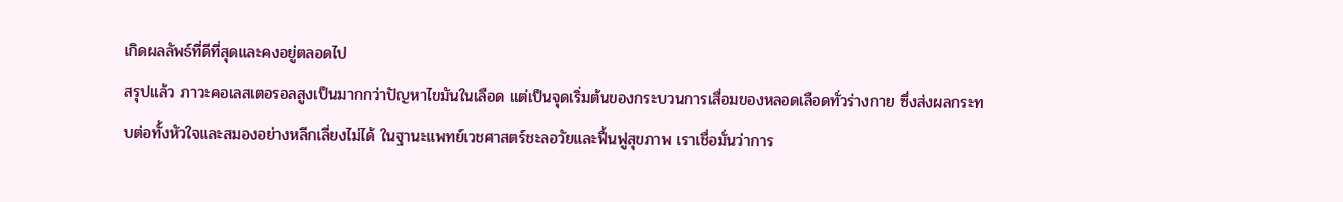เกิดผลลัพธ์ที่ดีที่สุดและคงอยู่ตลอดไป
สรุปแล้ว ภาวะคอเลสเตอรอลสูงเป็นมากกว่าปัญหาไขมันในเลือด แต่เป็นจุดเริ่มต้นของกระบวนการเสื่อมของหลอดเลือดทั่วร่างกาย ซึ่งส่งผลกระทบต่อทั้งหัวใจและสมองอย่างหลีกเลี่ยงไม่ได้ ในฐานะแพทย์เวชศาสตร์ชะลอวัยและฟื้นฟูสุขภาพ เราเชื่อมั่นว่าการ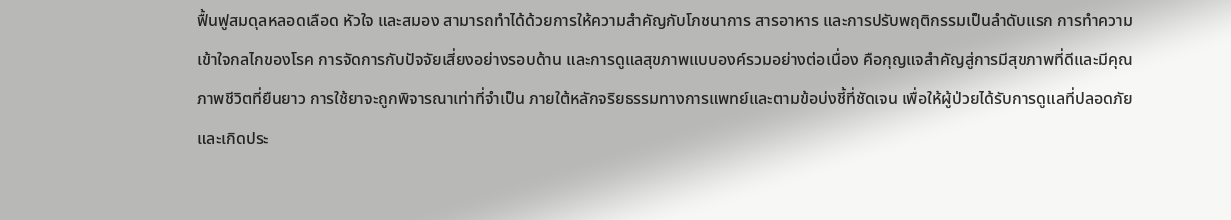ฟื้นฟูสมดุลหลอดเลือด หัวใจ และสมอง สามารถทำได้ด้วยการให้ความสำคัญกับโภชนาการ สารอาหาร และการปรับพฤติกรรมเป็นลำดับแรก การทำความเข้าใจกลไกของโรค การจัดการกับปัจจัยเสี่ยงอย่างรอบด้าน และการดูแลสุขภาพแบบองค์รวมอย่างต่อเนื่อง คือกุญแจสำคัญสู่การมีสุขภาพที่ดีและมีคุณภาพชีวิตที่ยืนยาว การใช้ยาจะถูกพิจารณาเท่าที่จำเป็น ภายใต้หลักจริยธรรมทางการแพทย์และตามข้อบ่งชี้ที่ชัดเจน เพื่อให้ผู้ป่วยได้รับการดูแลที่ปลอดภัยและเกิดประ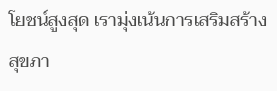โยชน์สูงสุด เรามุ่งเน้นการเสริมสร้างสุขภา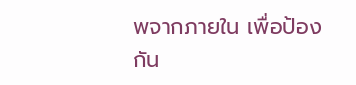พจากภายใน เพื่อป้องกัน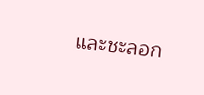และชะลอก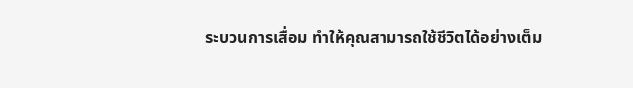ระบวนการเสื่อม ทำให้คุณสามารถใช้ชีวิตได้อย่างเต็ม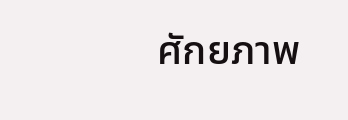ศักยภาพ